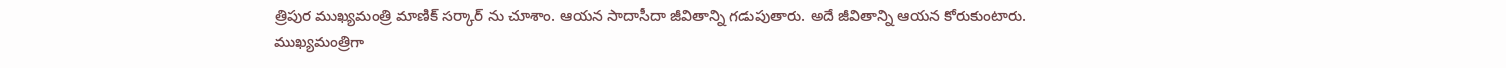త్రిపుర ముఖ్యమంత్రి మాణిక్ సర్కార్ ను చూశాం. ఆయన సాదాసీదా జీవితాన్ని గడుపుతారు. అదే జీవితాన్ని ఆయన కోరుకుంటారు. ముఖ్యమంత్రిగా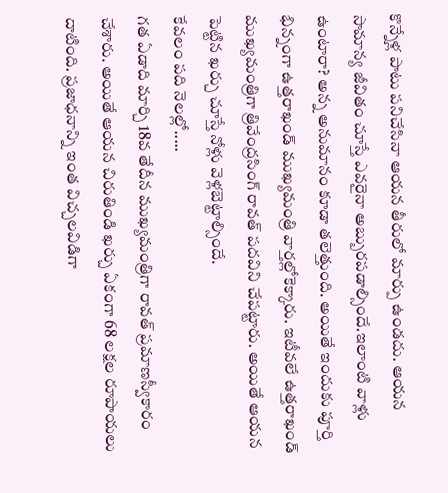కొన్నేళ్ల పాటు పనిచేసినా ఆయన తీరులో మార్పు ఉండదు. ఆయన సామాన్య జీవితం చూస్తే ఎవరైనా అబ్బురపడాల్సిందే.ఇలాంటి వాళ్లు ఉంటారా? అన్న అనుమానం కూడా తలెత్తుంది. అయితే ఇందుకు పూర్తి భిన్నంగా ఉత్తరాఖండ్ ముఖ్యమంత్రి వార్తల్లోకెక్కారు. ఇటీవలే ఉత్తరాఖండ్ ముఖ్యమంత్రిగా త్రివేంద్రసింగ్ రావత్ పదవిని చేపట్టారు. అయితే ఆయన పెట్టిన ఖర్చు చూస్తే నోళ్లు వెళ్లబెట్టాల్సిందే.
కేవలం పది నెలల్లో.....
గత ఏడాది మార్చి 18వ తేదీన ముఖ్యమంత్రిగా రావత్ ప్రమాణస్వీకారం చేశారు. అయితే ఆయన చిరుతిండి ఖర్చు ఏకంగా 68 లక్షల రూపాయలు దాటింది. ప్రజాధనాన్ని ఇంత విచ్చలవిడిగా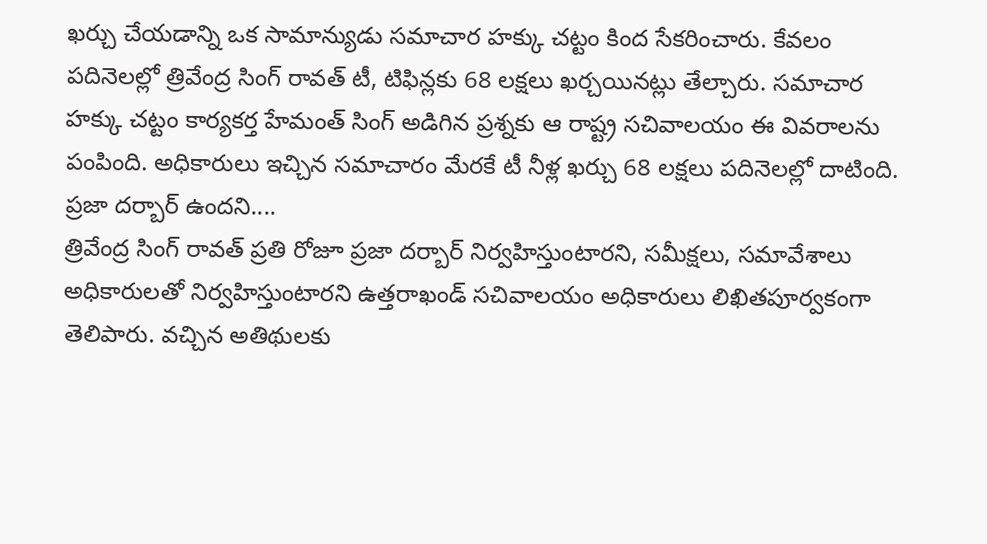ఖర్చు చేయడాన్ని ఒక సామాన్యుడు సమాచార హక్కు చట్టం కింద సేకరించారు. కేవలం పదినెలల్లో త్రివేంద్ర సింగ్ రావత్ టీ, టిఫిన్లకు 68 లక్షలు ఖర్చయినట్లు తేల్చారు. సమాచార హక్కు చట్టం కార్యకర్త హేమంత్ సింగ్ అడిగిన ప్రశ్నకు ఆ రాష్ట్ర సచివాలయం ఈ వివరాలను పంపింది. అధికారులు ఇచ్చిన సమాచారం మేరకే టీ నీళ్ల ఖర్చు 68 లక్షలు పదినెలల్లో దాటింది.
ప్రజా దర్బార్ ఉందని....
త్రివేంద్ర సింగ్ రావత్ ప్రతి రోజూ ప్రజా దర్బార్ నిర్వహిస్తుంటారని, సమీక్షలు, సమావేశాలు అధికారులతో నిర్వహిస్తుంటారని ఉత్తరాఖండ్ సచివాలయం అధికారులు లిఖితపూర్వకంగా తెలిపారు. వచ్చిన అతిథులకు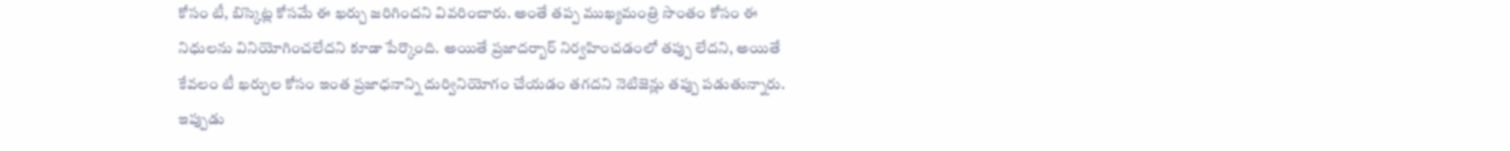కోసం టీ, బిస్కెట్ల కోసమే ఈ ఖర్చు జరిగిందని వివరించారు. అంతే తప్ప ముఖ్యమంత్రి సొంతం కోసం ఈ నిధులను వినియోగించలేదని కూడా పేర్కొంది. అయితే ప్రజాదర్బార్ నిర్వహించడంలో తప్పు లేదని, అయితే కేవలం టీ ఖర్చుల కోసం ఇంత ప్రజాధనాన్ని దుర్వినియోగం చేయడం తగదని నెటిజెన్లు తప్పు పడుతున్నారు. ఇప్పుడు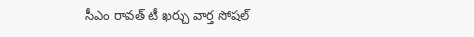సీఎం రావత్ టీ ఖర్చు వార్త సోషల్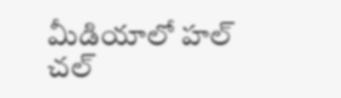మీడియాలో హల్ చల్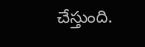చేస్తుంది.